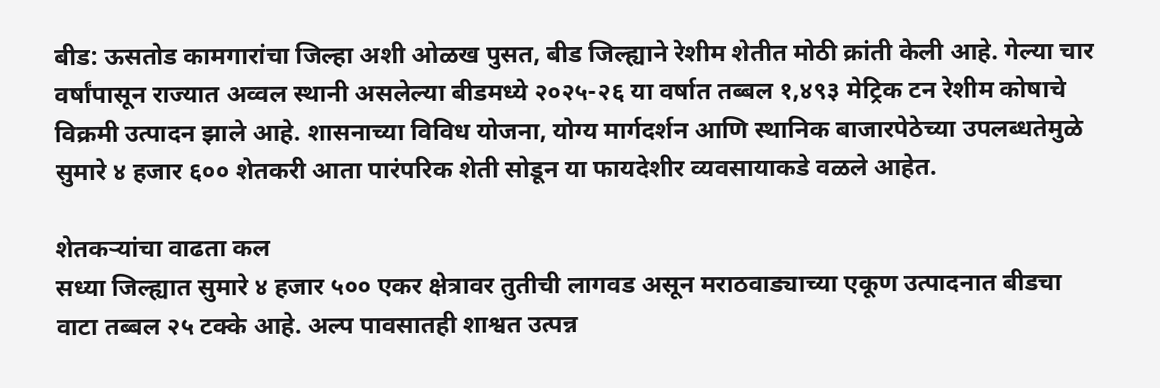बीड: ऊसतोड कामगारांचा जिल्हा अशी ओळख पुसत, बीड जिल्ह्याने रेशीम शेतीत मोठी क्रांती केली आहे. गेल्या चार वर्षांपासून राज्यात अव्वल स्थानी असलेल्या बीडमध्ये २०२५-२६ या वर्षात तब्बल १,४९३ मेट्रिक टन रेशीम कोषाचे विक्रमी उत्पादन झाले आहे. शासनाच्या विविध योजना, योग्य मार्गदर्शन आणि स्थानिक बाजारपेठेच्या उपलब्धतेमुळे सुमारे ४ हजार ६०० शेतकरी आता पारंपरिक शेती सोडून या फायदेशीर व्यवसायाकडे वळले आहेत.

शेतकऱ्यांचा वाढता कल
सध्या जिल्ह्यात सुमारे ४ हजार ५०० एकर क्षेत्रावर तुतीची लागवड असून मराठवाड्याच्या एकूण उत्पादनात बीडचा वाटा तब्बल २५ टक्के आहे. अल्प पावसातही शाश्वत उत्पन्न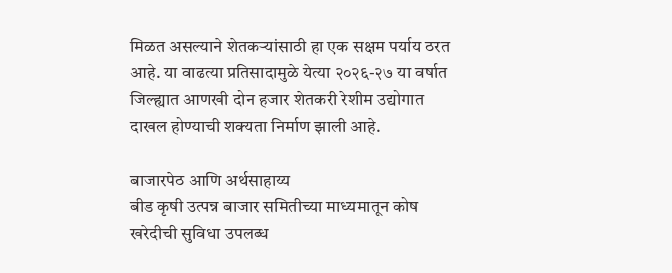मिळत असल्याने शेतकऱ्यांसाठी हा एक सक्षम पर्याय ठरत आहे. या वाढत्या प्रतिसादामुळे येत्या २०२६-२७ या वर्षात जिल्ह्यात आणखी दोन हजार शेतकरी रेशीम उद्योगात दाखल होण्याची शक्यता निर्माण झाली आहे.

बाजारपेठ आणि अर्थसाहाय्य
बीड कृषी उत्पन्न बाजार समितीच्या माध्यमातून कोष खरेदीची सुविधा उपलब्ध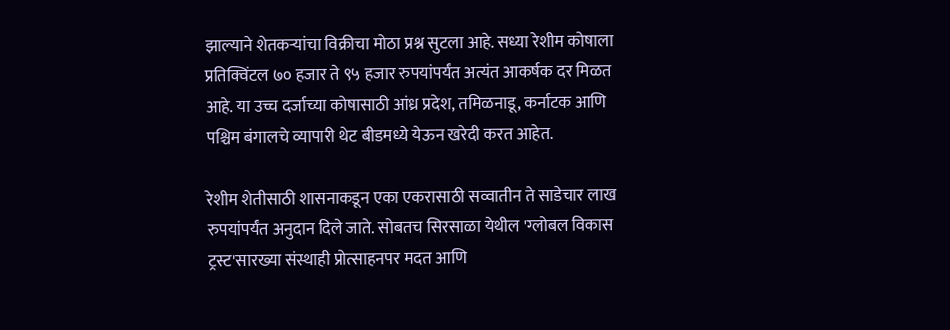झाल्याने शेतकऱ्यांचा विक्रीचा मोठा प्रश्न सुटला आहे. सध्या रेशीम कोषाला प्रतिक्विंटल ७० हजार ते ९५ हजार रुपयांपर्यंत अत्यंत आकर्षक दर मिळत आहे. या उच्च दर्जाच्या कोषासाठी आंध्र प्रदेश, तमिळनाडू, कर्नाटक आणि पश्चिम बंगालचे व्यापारी थेट बीडमध्ये येऊन खरेदी करत आहेत.

रेशीम शेतीसाठी शासनाकडून एका एकरासाठी सव्वातीन ते साडेचार लाख रुपयांपर्यंत अनुदान दिले जाते. सोबतच सिरसाळा येथील 'ग्लोबल विकास ट्रस्ट'सारख्या संस्थाही प्रोत्साहनपर मदत आणि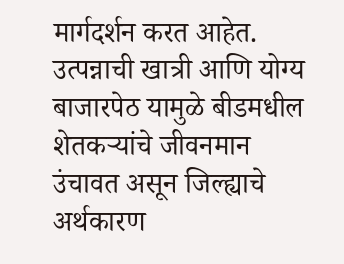मार्गदर्शन करत आहेत. उत्पन्नाची खात्री आणि योग्य बाजारपेठ यामुळे बीडमधील शेतकऱ्यांचे जीवनमान उंचावत असून जिल्ह्याचे अर्थकारण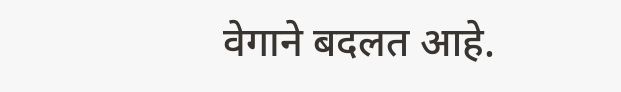वेगाने बदलत आहे.